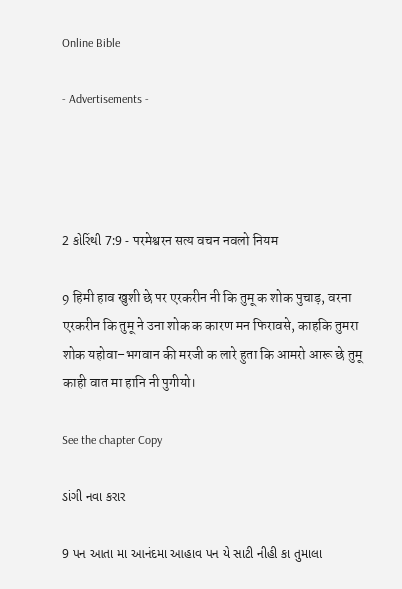Online Bible

- Advertisements -




2 કોરિંથી 7:9 - परमेश्वरन सत्य वचन नवलो नियम

9 हिमी हाव खुशी छे पर एरकरीन नी कि तुमू क शोक पुचाड़, वरना एरकरीन कि तुमू ने उना शोक क कारण मन फिरावसे, काहकि तुमरा शोक यहोवा–भगवान की मरजी क लारे हुता कि आमरो आरू छे तुमू काही वात मा हानि नी पुगीयो।

See the chapter Copy

ડાંગી નવા કરાર

9 પન આતા મા આનંદમા આહાવ પન યે સાટી નીહી કા તુમાલા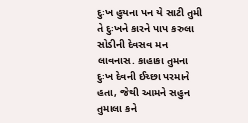દુઃખ હુયના પન યે સાટી તુમી તે દુઃખને કારને પાપ કરુલા સોડીની દેવસવ મન લાવનાસ. કાહાકા તુમના દુઃખ દેવની ઈચ્છા પરમાને હતા, જેથી આમને સહુન તુમાલા કને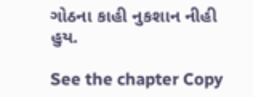ગોઠના કાહી નુકશાન નીહી હુય.

See the chapter Copy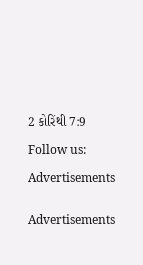2 કોરિંથી 7:9

Follow us:

Advertisements


Advertisements